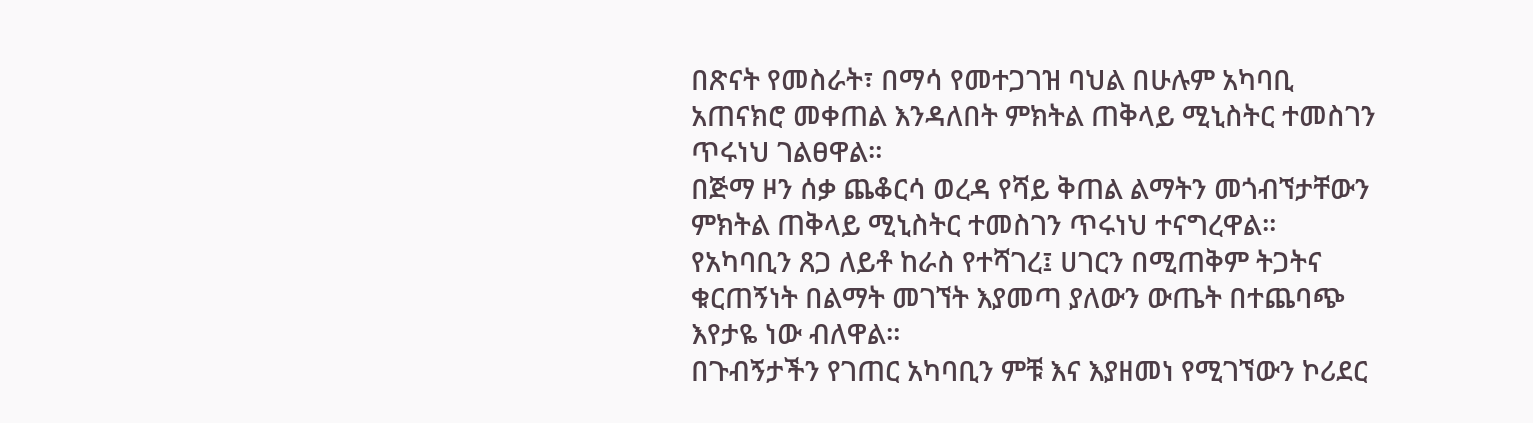በጽናት የመስራት፣ በማሳ የመተጋገዝ ባህል በሁሉም አካባቢ አጠናክሮ መቀጠል እንዳለበት ምክትል ጠቅላይ ሚኒስትር ተመስገን ጥሩነህ ገልፀዋል።
በጅማ ዞን ሰቃ ጨቆርሳ ወረዳ የሻይ ቅጠል ልማትን መጎብኘታቸውን ምክትል ጠቅላይ ሚኒስትር ተመስገን ጥሩነህ ተናግረዋል።
የአካባቢን ጸጋ ለይቶ ከራስ የተሻገረ፤ ሀገርን በሚጠቅም ትጋትና ቁርጠኝነት በልማት መገኘት እያመጣ ያለውን ውጤት በተጨባጭ እየታዬ ነው ብለዋል።
በጉብኝታችን የገጠር አካባቢን ምቹ እና እያዘመነ የሚገኘውን ኮሪደር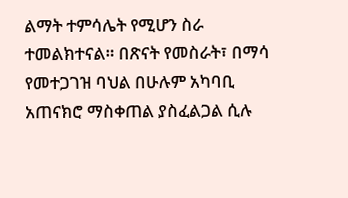ልማት ተምሳሌት የሚሆን ስራ ተመልክተናል። በጽናት የመስራት፣ በማሳ የመተጋገዝ ባህል በሁሉም አካባቢ አጠናክሮ ማስቀጠል ያስፈልጋል ሲሉ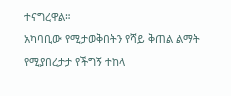ተናግረዋል።
አካባቢው የሚታወቅበትን የሻይ ቅጠል ልማት የሚያበረታታ የችግኝ ተከላ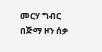መርሃ ግብር በጅማ ዞን ሰቃ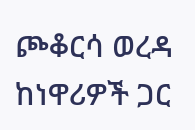ጮቆርሳ ወረዳ ከነዋሪዎች ጋር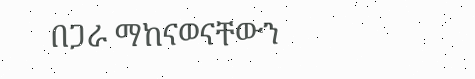በጋራ ማከናወናቸውን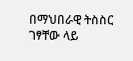በማህበራዊ ትስስር ገፃቸው ላይ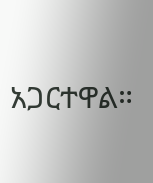አጋርተዋል።